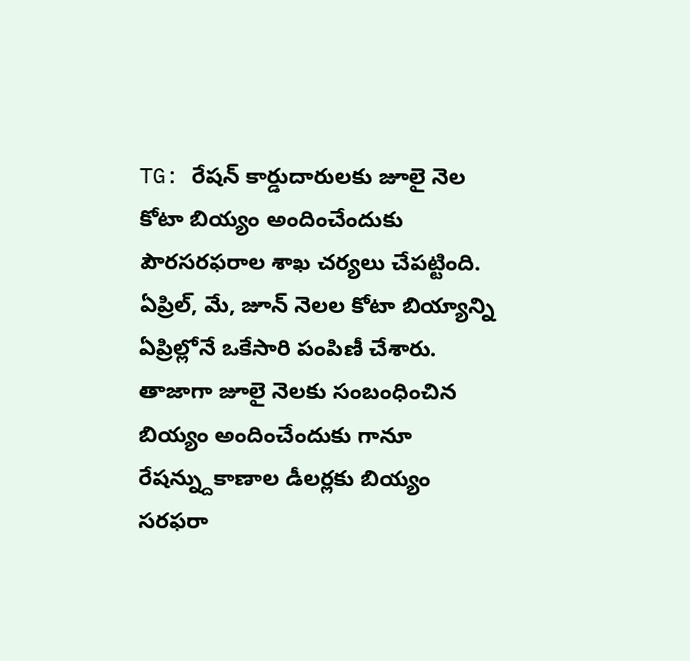TG: రేషన్ కార్డుదారులకు జూలై నెల కోటా బియ్యం అందించేందుకు పౌరసరఫరాల శాఖ చర్యలు చేపట్టింది. ఏప్రిల్, మే, జూన్ నెలల కోటా బియ్యాన్ని ఏప్రిల్లోనే ఒకేసారి పంపిణీ చేశారు. తాజాగా జూలై నెలకు సంబంధించిన బియ్యం అందించేందుకు గానూ రేషన్న్దుకాణాల డీలర్లకు బియ్యం సరఫరా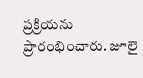ప్రక్రియను ప్రారంభించారు. జూలై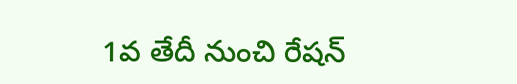1వ తేదీ నుంచి రేషన్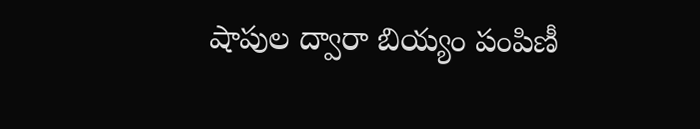షాపుల ద్వారా బియ్యం పంపిణీ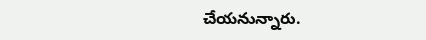చేయనున్నారు.